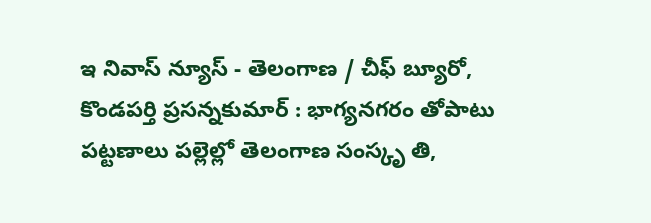ఇ నివాస్ న్యూస్ - తెలంగాణ / చీఫ్ బ్యూరో, కొండపర్తి ప్రసన్నకుమార్ : భాగ్యనగరం తోపాటు పట్టణాలు పల్లెల్లో తెలంగాణ సంస్కృ తి,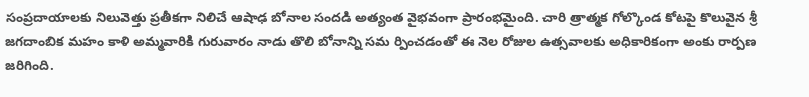సంప్రదాయాలకు నిలువెత్తు ప్రతీకగా నిలిచే ఆషాఢ బోనాల సందడి అత్యంత వైభవంగా ప్రారంభమైంది. చారి త్రాత్మక గోల్కొండ కోటపై కొలువైన శ్రీ జగదాంబిక మహం కాళి అమ్మవారికి గురువారం నాడు తొలి బోనాన్ని సమ ర్పించడంతో ఈ నెల రోజుల ఉత్సవాలకు అధికారికంగా అంకు రార్పణ జరిగింది.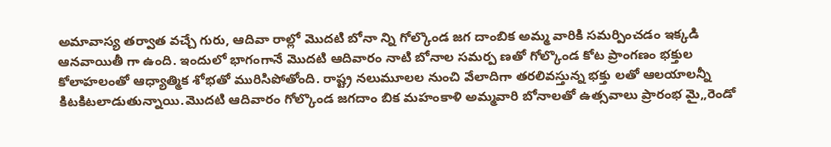అమావాస్య తర్వాత వచ్చే గురు, ఆదివా రాల్లో మొదటి బోనా న్ని గోల్కొండ జగ దాంబిక అమ్మ వారికి సమర్పించడం ఇక్కడి ఆనవాయితీ గా ఉంది. ఇందులో భాగంగానే మొదటి ఆదివారం నాటి బోనాల సమర్ప ణతో గోల్కొండ కోట ప్రాంగణం భక్తుల కోలాహలంతో ఆధ్యాత్మిక శోభతో మురిసిపోతోంది. రాష్ట్ర నలుమూలల నుంచి వేలాదిగా తరలివస్తున్న భక్తు లతో ఆలయాలన్నీ కిటకిటలాడుతున్నాయి.మొదటి ఆదివారం గోల్కొండ జగదాం బిక మహంకాళి అమ్మవారి బోనాలతో ఉత్సవాలు ప్రారంభ మై,,రెండో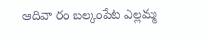ఆదివా రం బల్కంపేట ఎల్లమ్మ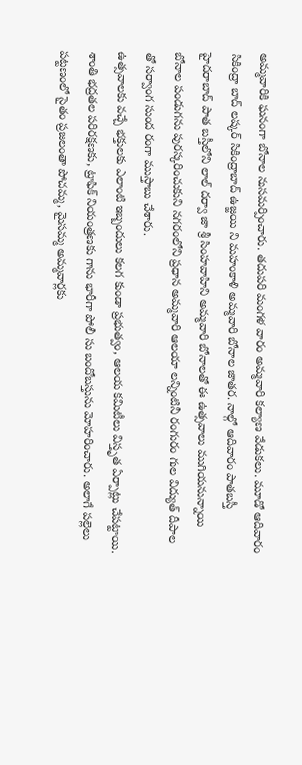అమ్మవారికి ఘనంగా బోనాల నుసమర్పించారు. తదుపరి మంగళ వారం అమ్మవారి కల్యాణ వేడుకలు. మూడో ఆదివారం సికింద్రా బాద్ లష్కర్ సికింద్రాబాద్ ఉజ్జయి ని మహంకాళి అమ్మవారి బోనాల జాతర. నాల్గో ఆదివారం పాతబస్తీ హైదరాబాద్ పాత బస్తీలోని లాల్ దర్వా జా శ్రీ సింహవాహిని అమ్మవారి బోనాలతో ఈ ఉత్సవాలు ముగియనున్నాయి బోనాల పండుగను పురస్కరించుకుని నగరంలోని ప్రధాన అమ్మవారి ఆలయా లన్నింటినీ రంగురం గుల విద్యుత్ దీపాల తో సర్వాంగ సుంద రంగా ముస్తాబు చేశారు.
ఉత్సవాలకు వచ్చే భక్తులకు ఎలాంటి ఇబ్బందులు కలగ కుండా ప్రభుత్వం, ఆలయ కమిటీలు విస్తృత ఏర్పాట్లు చేపట్టాయి. శాంతి భద్రతల పరిరక్షణకు, ట్రాఫిక్ నియంత్రణకు గాను భారీగా పోలీ సు బందోబస్తును మోహరించారు. అలాగే పల్లెలు పట్టణంలో సైతం ప్రజలంతా పోచమ్మ, మైసమ్మ అమ్మవార్లకు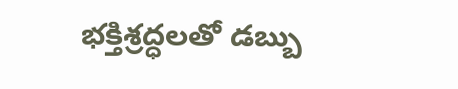భక్తిశ్రద్ధలతో డబ్బు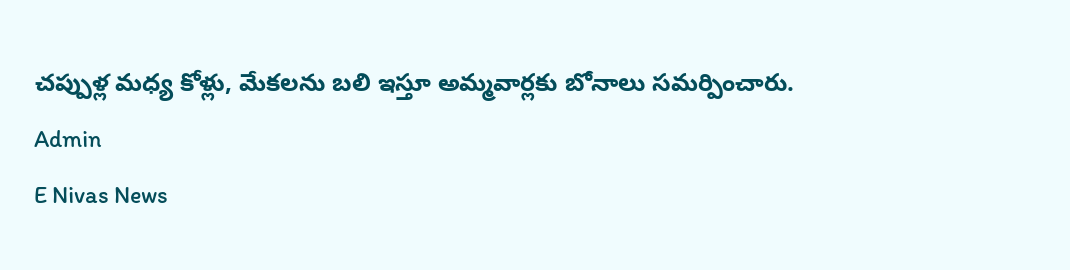చప్పుళ్ల మధ్య కోళ్లు, మేకలను బలి ఇస్తూ అమ్మవార్లకు బోనాలు సమర్పించారు.
Admin
E Nivas News